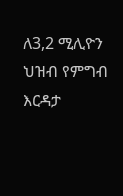ለ3,2 ሚሊዮን ህዝብ የምግብ እርዳታ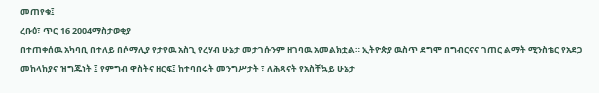መጠየቁ፤
ረቡዕ፣ ጥር 16 2004ማስታወቂያ
በተጠቀሰዉ አካባቢ በተለይ በሶማሊያ የታየዉ አስጊ የረሃብ ሁኔታ መታገሱንም ዘገባዉ አመልክቷል። ኢትዮጵያ ዉስጥ ደግሞ በግብርናና ገጠር ልማት ሚንስቴር የአደጋ መከላከያና ዝግጁነት ፤ የምግብ ዋስትና ዘርፍ፤ ከተባበሩት መንግሥታት ፣ ለሕጻናት የአስቸኳይ ሁኔታ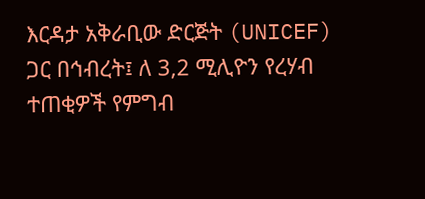እርዳታ አቅራቢው ድርጅት (UNICEF) ጋር በኅብረት፤ ለ 3,2 ሚሊዮን የረሃብ ተጠቂዎች የምግብ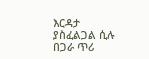እርዳታ ያስፈልጋል ሲሉ በጋራ ጥሪ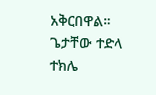አቅርበዋል።
ጌታቸው ተድላ
ተክሌ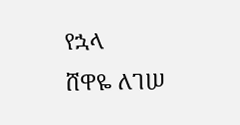የኋላ
ሸዋዬ ለገሠ